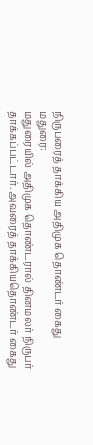நிருபரைத் தாக்கிய அதிமுக தொண்டர் கைது
மதுரை:
மதுரையில் அதிமுக தொண்டரால் தினமலர் நிருபர் தாக்கப்பட்டார். அவரைத் தாக்கியதொண்டர் கைது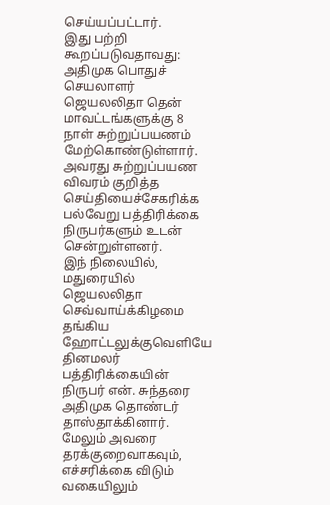செய்யப்பட்டார்.
இது பற்றி கூறப்படுவதாவது:
அதிமுக பொதுச் செயலாளர் ஜெயலலிதா தென் மாவட்டங்களுக்கு 8 நாள் சுற்றுப்பயணம் மேற்கொண்டுள்ளார். அவரது சுற்றுப்பயண விவரம் குறித்த செய்தியைச்சேகரிக்க பல்வேறு பத்திரிக்கை நிருபர்களும் உடன் சென்றுள்ளனர்.
இந் நிலையில், மதுரையில் ஜெயலலிதா செவ்வாய்க்கிழமை தங்கிய ஹோட்டலுக்குவெளியே தினமலர் பத்திரிக்கையின் நிருபர் என். சுந்தரை அதிமுக தொண்டர் தாஸ்தாக்கினார். மேலும் அவரை தரக்குறைவாகவும், எச்சரிக்கை விடும் வகையிலும்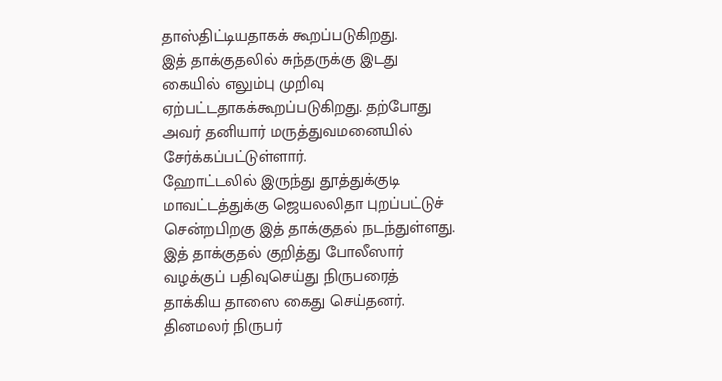தாஸ்திட்டியதாகக் கூறப்படுகிறது.
இத் தாக்குதலில் சுந்தருக்கு இடது கையில் எலும்பு முறிவு ஏற்பட்டதாகக்கூறப்படுகிறது. தற்போது அவர் தனியார் மருத்துவமனையில் சேர்க்கப்பட்டுள்ளார்.
ஹோட்டலில் இருந்து தூத்துக்குடி மாவட்டத்துக்கு ஜெயலலிதா புறப்பட்டுச் சென்றபிறகு இத் தாக்குதல் நடந்துள்ளது. இத் தாக்குதல் குறித்து போலீஸார் வழக்குப் பதிவுசெய்து நிருபரைத் தாக்கிய தாஸை கைது செய்தனர்.
தினமலர் நிருபர்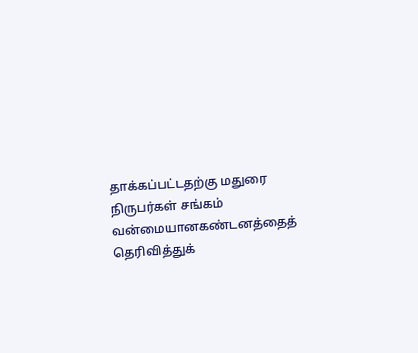தாக்கப்பட்டதற்கு மதுரை நிருபர்கள் சங்கம் வன்மையானகண்டனத்தைத் தெரிவித்துக்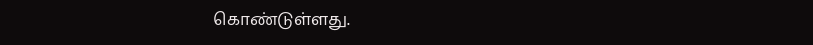கொண்டுள்ளது.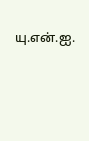யு.என்.ஐ.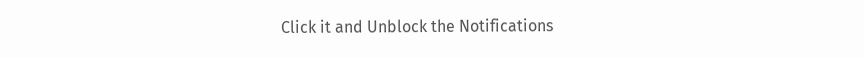Click it and Unblock the Notifications